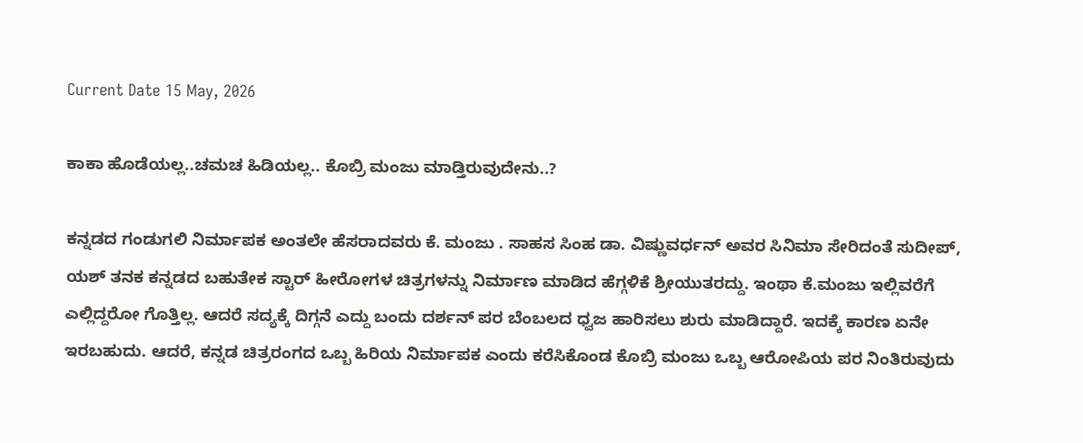Current Date 15 May, 2026

ಕಾಕಾ ಹೊಡೆಯಲ್ಲ..ಚಮಚ ಹಿಡಿಯಲ್ಲ.. ಕೊಬ್ರಿ ಮಂಜು ಮಾಡ್ತಿರುವುದೇನು..?

ಕನ್ನಡದ ಗಂಡುಗಲಿ ನಿರ್ಮಾಪಕ ಅಂತಲೇ ಹೆಸರಾದವರು ಕೆ. ಮಂಜು . ಸಾಹಸ ಸಿಂಹ ಡಾ. ವಿಷ್ಣುವರ್ಧನ್ ಅವರ ಸಿನಿಮಾ ಸೇರಿದಂತೆ ಸುದೀಪ್‌, ಯಶ್ ತನಕ ಕನ್ನಡದ ಬಹುತೇಕ ಸ್ಟಾರ್ ಹೀರೋಗಳ ಚಿತ್ರಗಳನ್ನು ನಿರ್ಮಾಣ ಮಾಡಿದ ಹೆಗ್ಗಳಿಕೆ ಶ್ರೀಯುತರದ್ದು. ಇಂಥಾ ಕೆ.ಮಂಜು ಇಲ್ಲಿವರೆಗೆ ಎಲ್ಲಿದ್ದರೋ ಗೊತ್ತಿಲ್ಲ. ಆದರೆ ಸದ್ಯಕ್ಕೆ ದಿಗ್ಗನೆ ಎದ್ದು ಬಂದು ದರ್ಶನ್ ಪರ ಬೆಂಬಲದ ಧ್ವಜ ಹಾರಿಸಲು ಶುರು ಮಾಡಿದ್ದಾರೆ. ಇದಕ್ಕೆ ಕಾರಣ ಏನೇ ಇರಬಹುದು. ಆದರೆ, ಕನ್ನಡ ಚಿತ್ರರಂಗದ ಒಬ್ಬ ಹಿರಿಯ ನಿರ್ಮಾಪಕ ಎಂದು ಕರೆಸಿಕೊಂಡ ಕೊಬ್ರಿ ಮಂಜು ಒಬ್ಬ ಆರೋಪಿಯ ಪರ ನಿಂತಿರುವುದು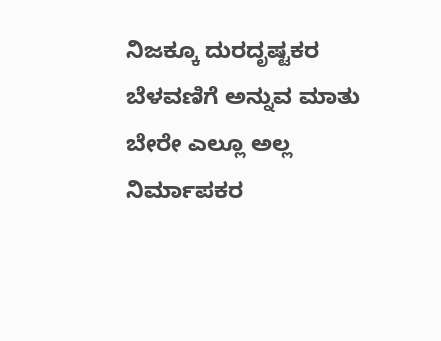ನಿಜಕ್ಕೂ ದುರದೃಷ್ಟಕರ ಬೆಳವಣಿಗೆ ಅನ್ನುವ ಮಾತು ಬೇರೇ ಎಲ್ಲೂ ಅಲ್ಲ ನಿರ್ಮಾಪಕರ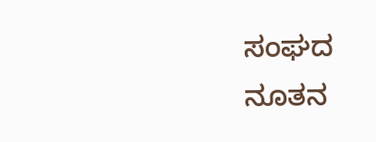ಸಂಘದ ನೂತನ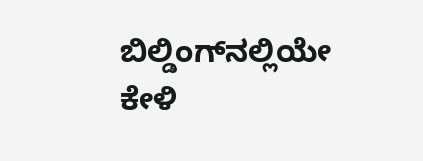ಬಿಲ್ಡಿಂಗ್‌ನಲ್ಲಿಯೇ ಕೇಳಿ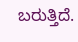ಬರುತ್ತಿದೆ.